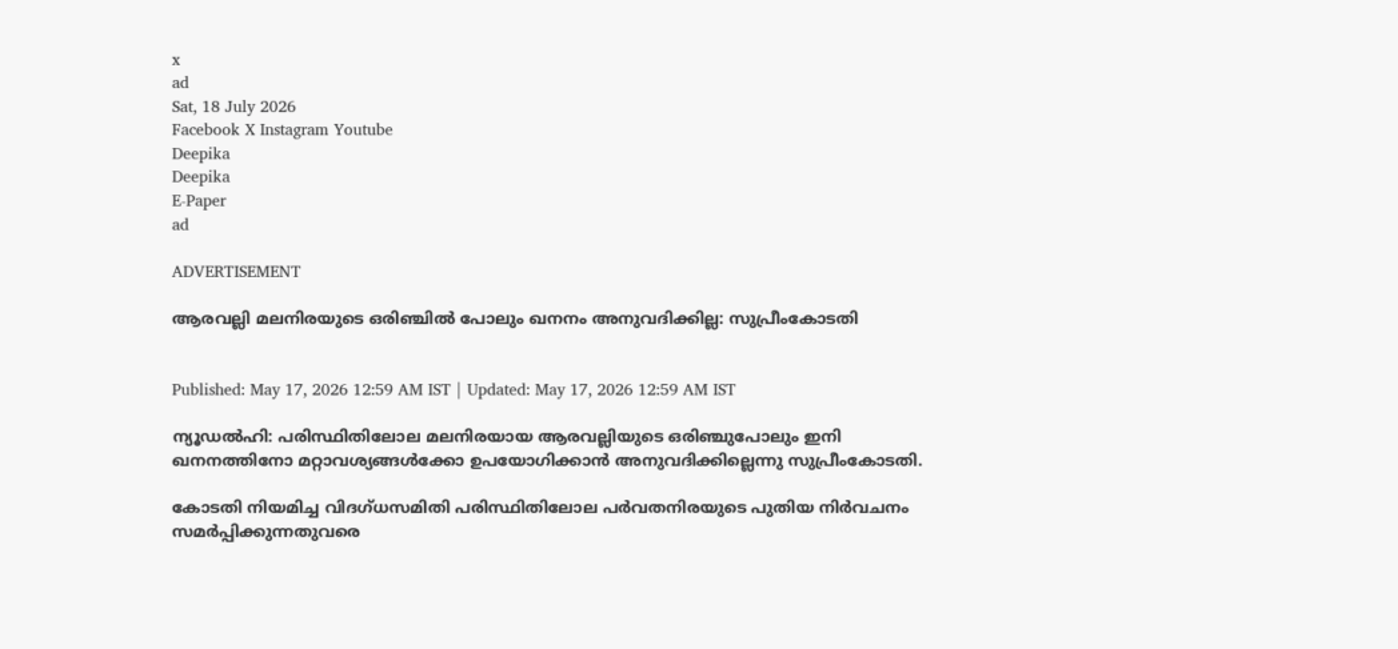x
ad
Sat, 18 July 2026
Facebook X Instagram Youtube
Deepika
Deepika
E-Paper
ad

ADVERTISEMENT

ആരവല്ലി മലനിരയുടെ ഒരിഞ്ചിൽ പോലും ഖനനം അനുവദിക്കില്ല: സുപ്രീംകോടതി


Published: May 17, 2026 12:59 AM IST | Updated: May 17, 2026 12:59 AM IST

ന്യൂഡൽഹി: പരിസ്ഥിതിലോല മലനിരയായ ആരവല്ലിയുടെ ഒരിഞ്ചുപോലും ഇനി ഖനനത്തിനോ മറ്റാവശ്യങ്ങൾക്കോ ഉപയോഗിക്കാൻ അനുവദിക്കില്ലെന്നു സുപ്രീംകോടതി.

കോടതി നിയമിച്ച വിദഗ്ധസമിതി പരിസ്ഥിതിലോല പർവതനിരയുടെ പുതിയ നിർവചനം സമർപ്പിക്കുന്നതുവരെ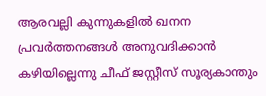ആരവല്ലി കുന്നുകളിൽ ഖനന പ്രവർത്തനങ്ങൾ അനുവദിക്കാൻ കഴിയില്ലെന്നു ചീഫ് ജസ്റ്റീസ് സൂര്യകാന്തും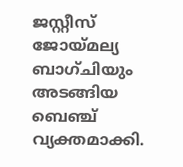ജസ്റ്റീസ് ജോയ്മല്യ ബാഗ്ചിയും അടങ്ങിയ ബെഞ്ച് വ്യക്തമാക്കി.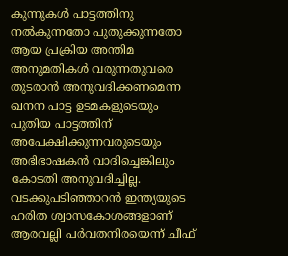കുന്നുകൾ പാട്ടത്തിനു നൽകുന്നതോ പുതുക്കുന്നതോ ആയ പ്രക്രിയ അന്തിമ അനുമതികൾ വരുന്നതുവരെ തുടരാൻ അനുവദിക്കണമെന്ന ഖനന പാട്ട ഉടമകളുടെയും പുതിയ പാട്ടത്തിന് അപേക്ഷിക്കുന്നവരുടെയും അഭിഭാഷകൻ വാദിച്ചെങ്കിലും കോടതി അനുവദിച്ചില്ല. വടക്കുപടിഞ്ഞാറൻ ഇന്ത്യയുടെ ഹരിത ശ്വാസകോശങ്ങളാണ് ആരവല്ലി പർവതനിരയെന്ന് ചീഫ്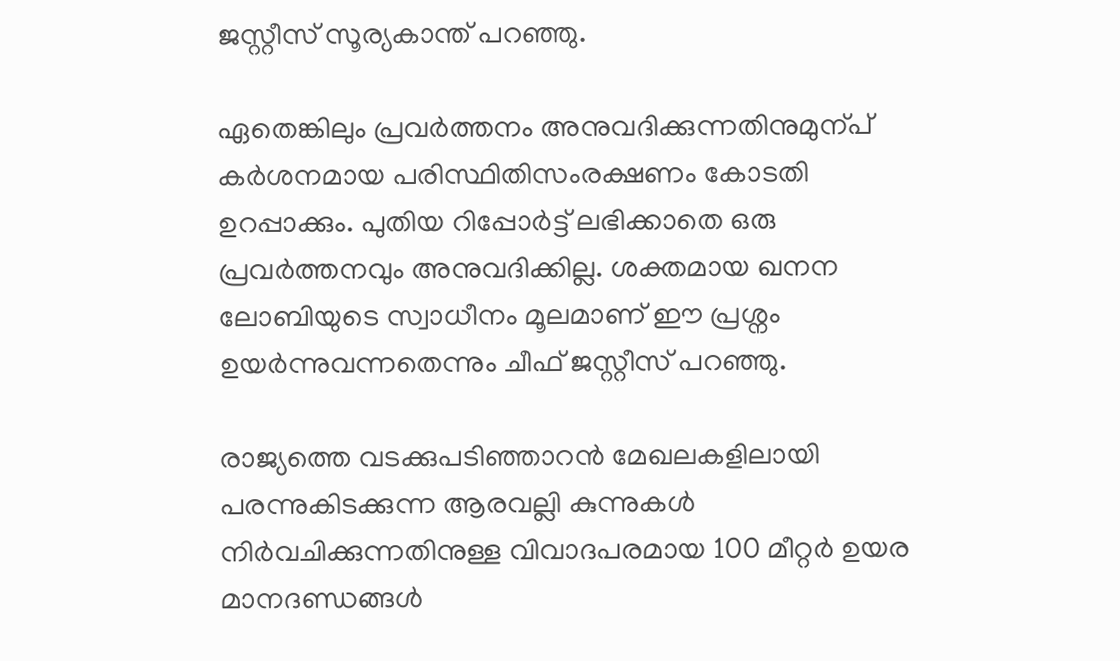ജസ്റ്റീസ് സൂര്യകാന്ത് പറഞ്ഞു.

ഏതെങ്കിലും പ്രവർത്തനം അനുവദിക്കുന്നതിനുമുന്പ് കർശനമായ പരിസ്ഥിതിസംരക്ഷണം കോടതി ഉറപ്പാക്കും. പുതിയ റിപ്പോർട്ട് ലഭിക്കാതെ ഒരു പ്രവർത്തനവും അനുവദിക്കില്ല. ശക്തമായ ഖനന ലോബിയുടെ സ്വാധീനം മൂലമാണ് ഈ പ്രശ്നം ഉയർന്നുവന്നതെന്നും ചീഫ് ജസ്റ്റീസ് പറഞ്ഞു.

രാജ്യത്തെ വടക്കുപടിഞ്ഞാറൻ മേഖലകളിലായി പരന്നുകിടക്കുന്ന ആരവല്ലി കുന്നുകൾ നിർവചിക്കുന്നതിനുള്ള വിവാദപരമായ 100 മീറ്റർ ഉയര മാനദണ്ഡങ്ങൾ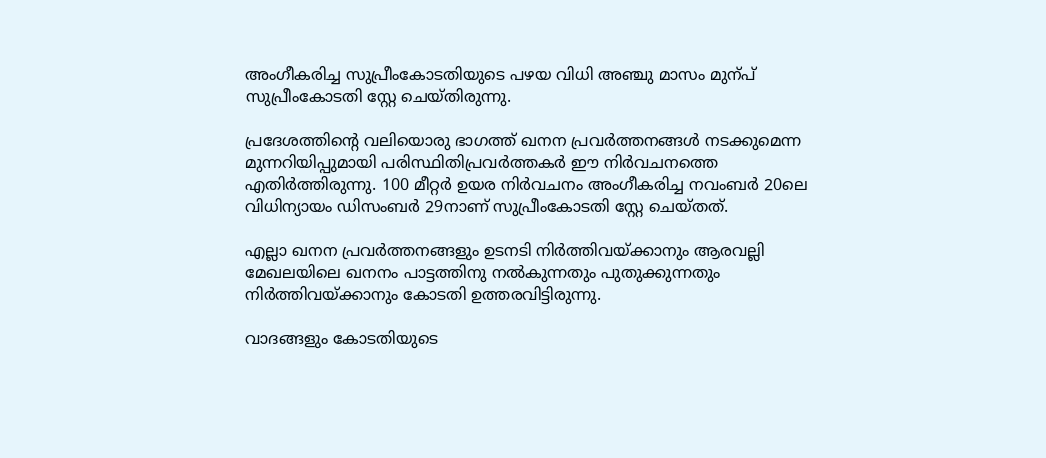അംഗീകരിച്ച സുപ്രീംകോടതിയുടെ പഴയ വിധി അഞ്ചു മാസം മുന്പ് സുപ്രീംകോടതി സ്റ്റേ ചെയ്തിരുന്നു.

പ്രദേശത്തിന്‍റെ വലിയൊരു ഭാഗത്ത് ഖനന പ്രവർത്തനങ്ങൾ നടക്കുമെന്ന മുന്നറിയിപ്പുമായി പരിസ്ഥിതിപ്രവർത്തകർ ഈ നിർവചനത്തെ എതിർത്തിരുന്നു. 100 മീറ്റർ ഉയര നിർവചനം അംഗീകരിച്ച നവംബർ 20ലെ വിധിന്യായം ഡിസംബർ 29നാണ് സുപ്രീംകോടതി സ്റ്റേ ചെയ്തത്.

എല്ലാ ഖനന പ്രവർത്തനങ്ങളും ഉടനടി നിർത്തിവയ്ക്കാനും ആരവല്ലി മേഖലയിലെ ഖനനം പാട്ടത്തിനു നൽകുന്നതും പുതുക്കുന്നതും നിർത്തിവയ്ക്കാനും കോടതി ഉത്തരവിട്ടിരുന്നു.

വാദങ്ങളും കോടതിയുടെ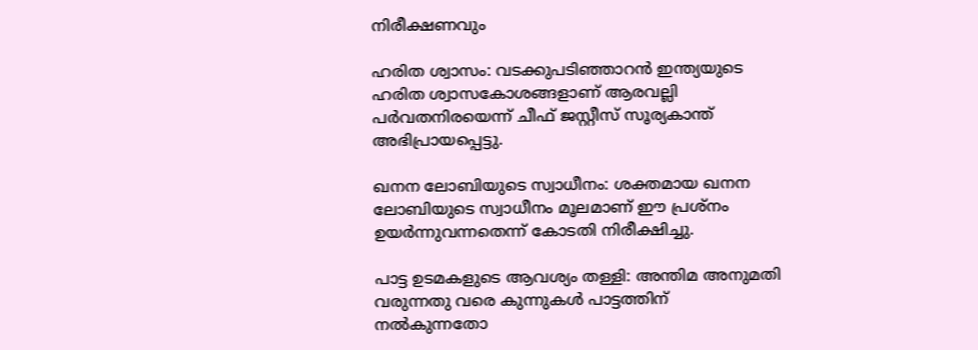നിരീക്ഷണവും

ഹരിത ശ്വാസം: വടക്കുപടിഞ്ഞാറൻ ഇന്ത്യയുടെ ഹരിത ശ്വാസകോശങ്ങളാണ് ആരവല്ലി പർവതനിരയെന്ന് ചീഫ് ജസ്റ്റീസ് സൂര്യകാന്ത് അഭിപ്രായപ്പെട്ടു.

ഖനന ലോബിയുടെ സ്വാധീനം: ശക്തമായ ഖനന ലോബിയുടെ സ്വാധീനം മൂലമാണ് ഈ പ്രശ്നം ഉയർന്നുവന്നതെന്ന് കോടതി നിരീക്ഷിച്ചു.

പാട്ട ഉടമകളുടെ ആവശ്യം തള്ളി: അന്തിമ അനുമതി വരുന്നതു വരെ കുന്നുകൾ പാട്ടത്തിന് നൽകുന്നതോ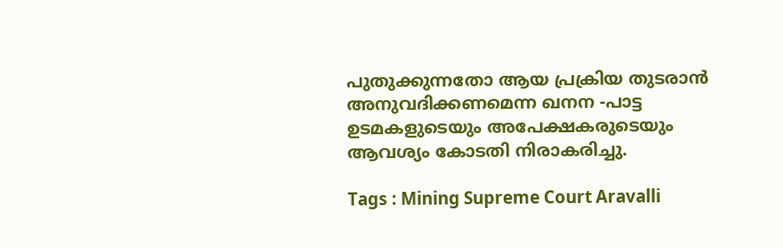പുതുക്കുന്നതോ ആയ പ്രക്രിയ തുടരാൻ അനുവദിക്കണമെന്ന ഖനന -പാട്ട ഉടമകളുടെയും അപേക്ഷകരുടെയും ആവശ്യം കോടതി നിരാകരിച്ചു.

Tags : Mining Supreme Court Aravalli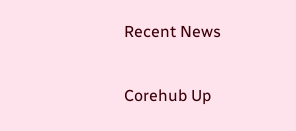Recent News

Corehub Up